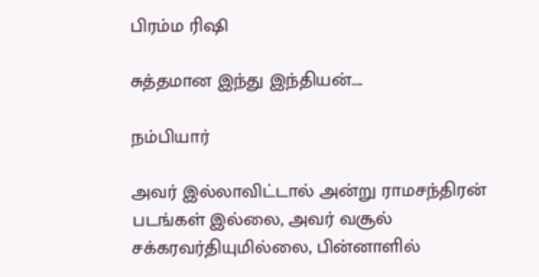பிரம்ம ரிஷி

சுத்தமான இந்து இந்தியன்….

நம்பியார்

அவர் இல்லாவிட்டால் அன்று ராமசந்திரன் படங்கள் இல்லை, அவர் வசூல் சக்கரவர்தியுமில்லை, பின்னாளில்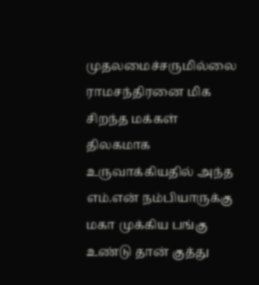முதலமைச்சருமில்லை ராமசந்திரனை மிக சிறந்த மக்கள் திலகமாக உருவாக்கியதில் அந்த எம்.என் நம்பியாருக்கு மகா முக்கிய பங்கு உண்டு தான் குத்து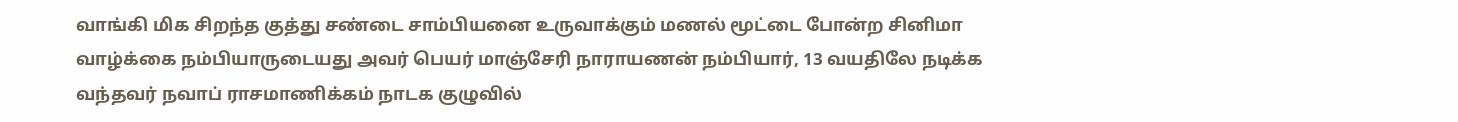வாங்கி மிக சிறந்த குத்து சண்டை சாம்பியனை உருவாக்கும் மணல் மூட்டை போன்ற சினிமா வாழ்க்கை நம்பியாருடையது அவர் பெயர் மாஞ்சேரி நாராயணன் நம்பியார், 13 வயதிலே நடிக்க வந்தவர் நவாப் ராசமாணிக்கம் நாடக குழுவில்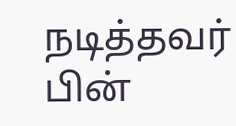நடித்தவர் பின்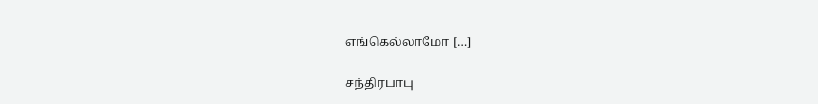எங்கெல்லாமோ […]

சந்திரபாபு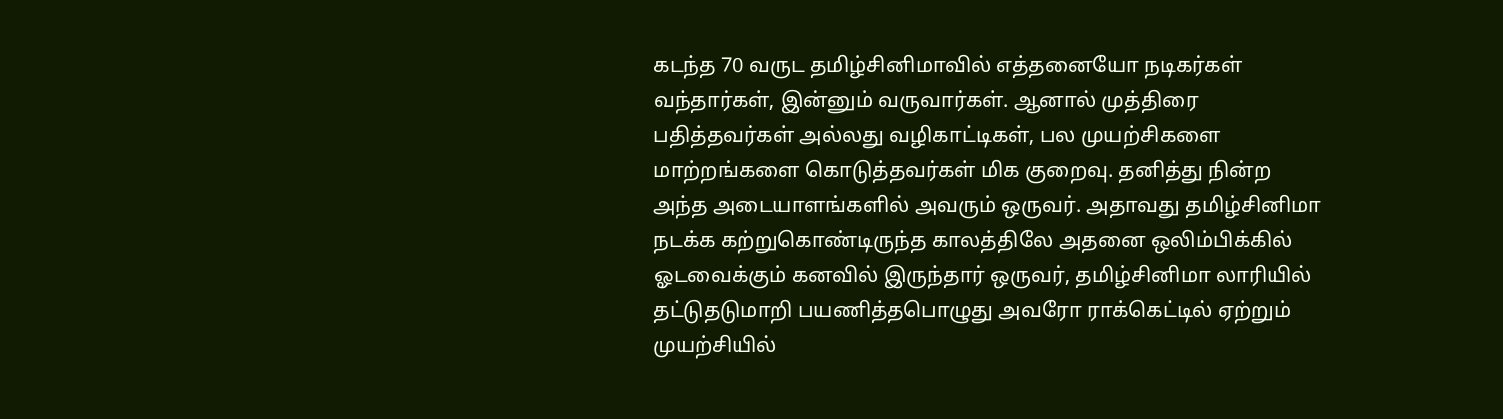கடந்த 70 வருட தமிழ்சினிமாவில் எத்தனையோ நடிகர்கள் வந்தார்கள், இன்னும் வருவார்கள். ஆனால் முத்திரை பதித்தவர்கள் அல்லது வழிகாட்டிகள், பல முயற்சிகளை மாற்றங்களை கொடுத்தவர்கள் மிக குறைவு. தனித்து நின்ற அந்த அடையாளங்களில் அவரும் ஒருவர். அதாவது தமிழ்சினிமா நடக்க கற்றுகொண்டிருந்த காலத்திலே அதனை ஒலிம்பிக்கில் ஓடவைக்கும் கனவில் இருந்தார் ஒருவர், தமிழ்சினிமா லாரியில் தட்டுதடுமாறி பயணித்தபொழுது அவரோ ராக்கெட்டில் ஏற்றும் முயற்சியில்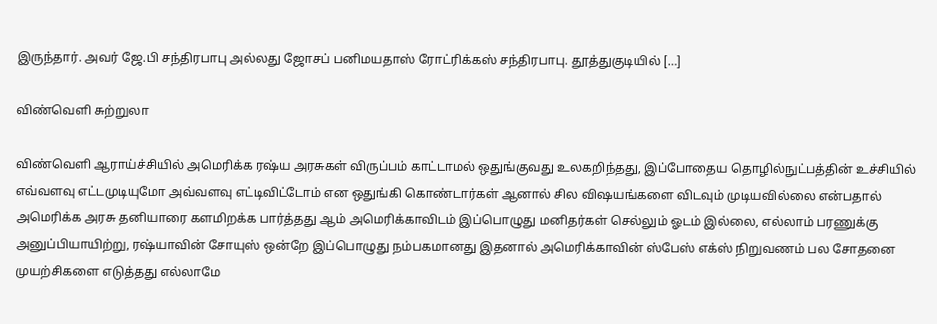இருந்தார். அவர் ஜே.பி சந்திரபாபு அல்லது ஜோசப் பனிமயதாஸ் ரோட்ரிக்கஸ் சந்திரபாபு. தூத்துகுடியில் […]

விண்வெளி சுற்றுலா

விண்வெளி ஆராய்ச்சியில் அமெரிக்க ரஷ்ய அரசுகள் விருப்பம் காட்டாமல் ஒதுங்குவது உலகறிந்தது, இப்போதைய தொழில்நுட்பத்தின் உச்சியில் எவ்வளவு எட்டமுடியுமோ அவ்வளவு எட்டிவிட்டோம் என ஒதுங்கி கொண்டார்கள் ஆனால் சில விஷயங்களை விடவும் முடியவில்லை என்பதால் அமெரிக்க அரசு தனியாரை களமிறக்க பார்த்தது ஆம் அமெரிக்காவிடம் இப்பொழுது மனிதர்கள் செல்லும் ஓடம் இல்லை, எல்லாம் பரணுக்கு அனுப்பியாயிற்று, ரஷ்யாவின் சோயுஸ் ஒன்றே இப்பொழுது நம்பகமானது இதனால் அமெரிக்காவின் ஸ்பேஸ் எக்ஸ் நிறுவணம் பல சோதனை முயற்சிகளை எடுத்தது எல்லாமே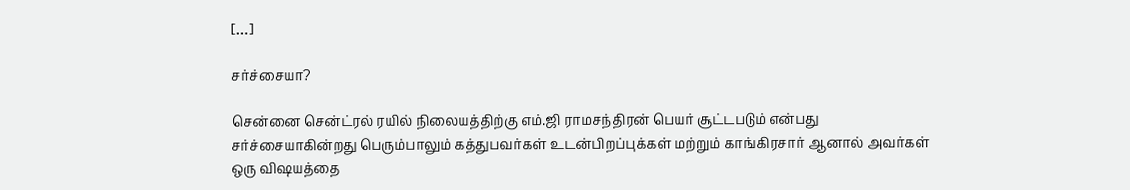[…]

சர்ச்சையா?

சென்னை சென்ட்ரல் ரயில் நிலையத்திற்கு எம்.ஜி ராமசந்திரன் பெயர் சூட்டபடும் என்பது சர்ச்சையாகின்றது பெரும்பாலும் கத்துபவர்கள் உடன்பிறப்புக்கள் மற்றும் காங்கிரசார் ஆனால் அவர்கள் ஒரு விஷயத்தை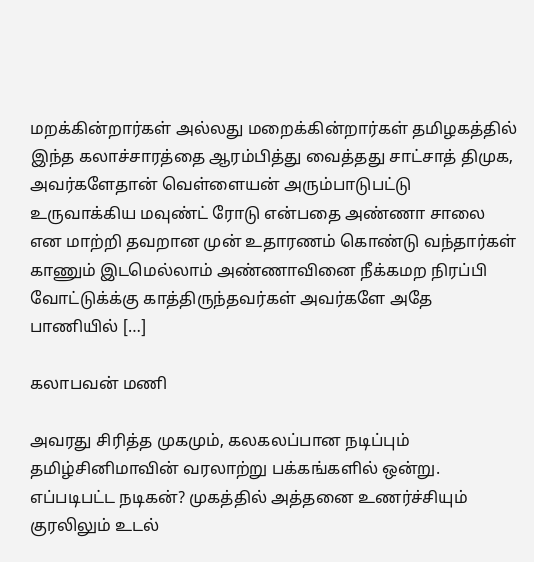மறக்கின்றார்கள் அல்லது மறைக்கின்றார்கள் தமிழகத்தில் இந்த கலாச்சாரத்தை ஆரம்பித்து வைத்தது சாட்சாத் திமுக, அவர்களேதான் வெள்ளையன் அரும்பாடுபட்டு உருவாக்கிய மவுண்ட் ரோடு என்பதை அண்ணா சாலை என மாற்றி தவறான முன் உதாரணம் கொண்டு வந்தார்கள் காணும் இடமெல்லாம் அண்ணாவினை நீக்கமற நிரப்பி வோட்டுக்க்கு காத்திருந்தவர்கள் அவர்களே அதே பாணியில் […]

கலாபவன் மணி

அவரது சிரித்த முகமும், கலகலப்பான நடிப்பும் தமிழ்சினிமாவின் வரலாற்று பக்கங்களில் ஒன்று. எப்படிபட்ட நடிகன்? முகத்தில் அத்தனை உணர்ச்சியும் குரலிலும் உடல்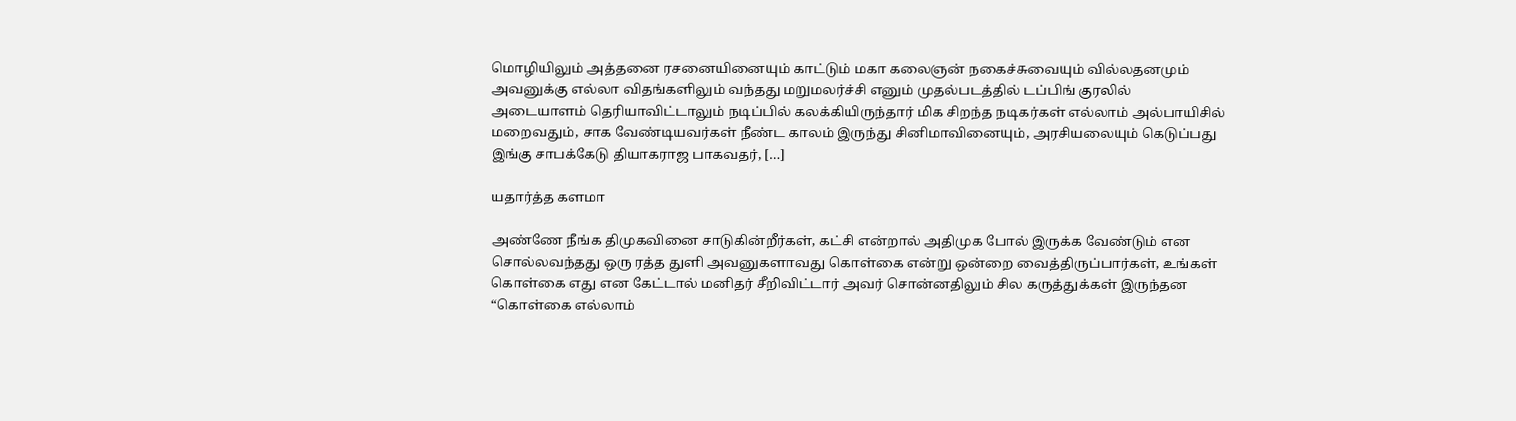மொழியிலும் அத்தனை ரசனையினையும் காட்டும் மகா கலைஞன் நகைச்சுவையும் வில்லதனமும் அவனுக்கு எல்லா விதங்களிலும் வந்தது மறுமலர்ச்சி எனும் முதல்படத்தில் டப்பிங் குரலில் அடையாளம் தெரியாவிட்டாலும் நடிப்பில் கலக்கியிருந்தார் மிக சிறந்த நடிகர்கள் எல்லாம் அல்பாயிசில் மறைவதும், சாக வேண்டியவர்கள் நீண்ட காலம் இருந்து சினிமாவினையும், அரசியலையும் கெடுப்பது இங்கு சாபக்கேடு தியாகராஜ பாகவதர், […]

யதார்த்த களமா

அண்ணே நீங்க திமுகவினை சாடுகின்றீர்கள், கட்சி என்றால் அதிமுக போல் இருக்க வேண்டும் என சொல்லவந்தது ஒரு ரத்த துளி அவனுகளாவது கொள்கை என்று ஒன்றை வைத்திருப்பார்கள், உங்கள் கொள்கை எது என கேட்டால் மனிதர் சீறிவிட்டார் அவர் சொன்னதிலும் சில கருத்துக்கள் இருந்தன‌ “கொள்கை எல்லாம்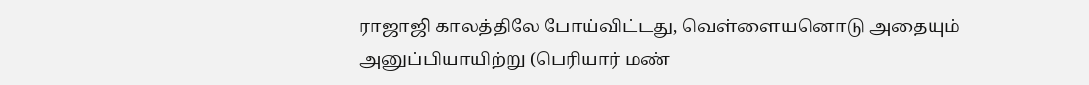ராஜாஜி காலத்திலே போய்விட்டது, வெள்ளையனொடு அதையும் அனுப்பியாயிற்று (பெரியார் மண்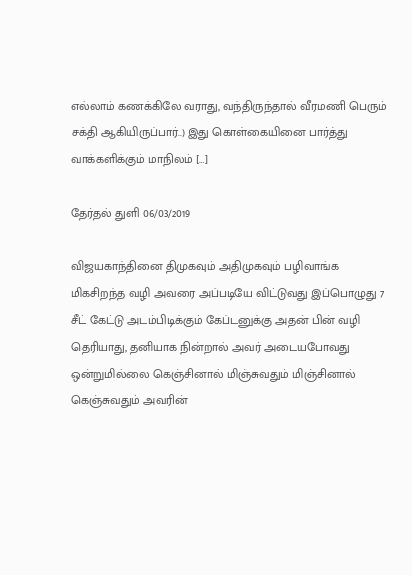எல்லாம் கணக்கிலே வராது, வந்திருந்தால் வீரமணி பெரும் சக்தி ஆகியிருப்பார்..) இது கொள்கையினை பார்த்து வாக்களிக்கும் மாநிலம் […]

தேர்தல் துளி 06/03/2019

விஜயகாந்தினை திமுகவும் அதிமுகவும் பழிவாங்க மிகசிறந்த வழி அவரை அப்படியே விட்டுவது இப்பொழுது 7 சீட் கேட்டு அடம்பிடிக்கும் கேப்டனுக்கு அதன் பின் வழி தெரியாது, தனியாக நின்றால் அவர் அடையபோவது ஒன்றுமில்லை கெஞ்சினால் மிஞ்சுவதும் மிஞ்சினால் கெஞ்சுவதும் அவரின்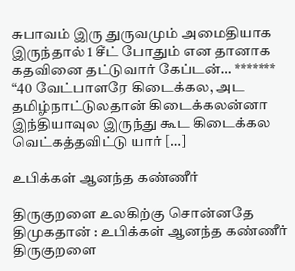சுபாவம் இரு துருவமும் அமைதியாக இருந்தால் 1 சீட் போதும் என தானாக கதவினை தட்டுவார் கேப்டன்… ******* “40 வேட்பாளரே கிடைக்கல, அட தமிழ்நாட்டுலதான் கிடைக்கலன்னா இந்தியாவுல இருந்து கூட கிடைக்கல‌ வெட்கத்தவிட்டு யார் […]

உபிக்கள் ஆனந்த கண்ணீர்

திருகுறளை உலகிற்கு சொன்னதே திமுகதான் : உபிக்கள் ஆனந்த கண்ணீர் திருகுறளை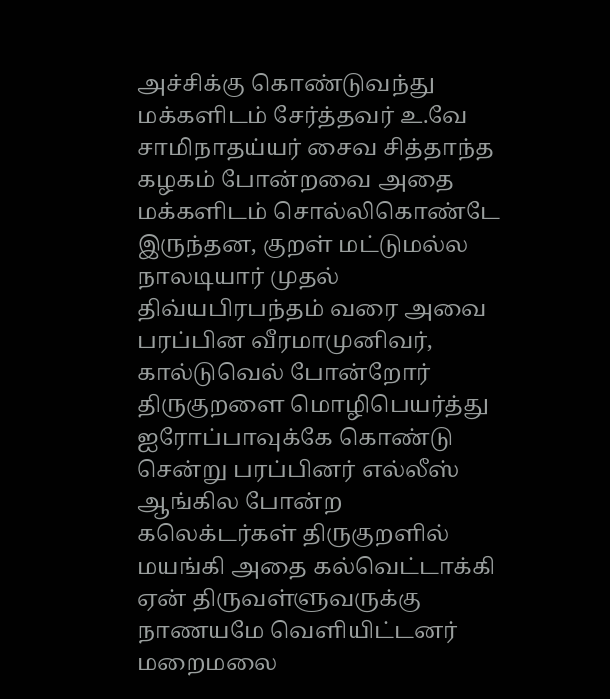அச்சிக்கு கொண்டுவந்து மக்களிடம் சேர்த்தவர் உ.வே சாமிநாதய்யர் சைவ சித்தாந்த கழகம் போன்றவை அதை மக்களிடம் சொல்லிகொண்டே இருந்தன, குறள் மட்டுமல்ல நாலடியார் முதல் திவ்யபிரபந்தம் வரை அவை பரப்பின‌ வீரமாமுனிவர், கால்டுவெல் போன்றோர் திருகுறளை மொழிபெயர்த்து ஐரோப்பாவுக்கே கொண்டு சென்று பரப்பினர் எல்லீஸ் ஆங்கில போன்ற கலெக்டர்கள் திருகுறளில் மயங்கி அதை கல்வெட்டாக்கி ஏன் திருவள்ளுவருக்கு நாணயமே வெளியிட்டனர் மறைமலை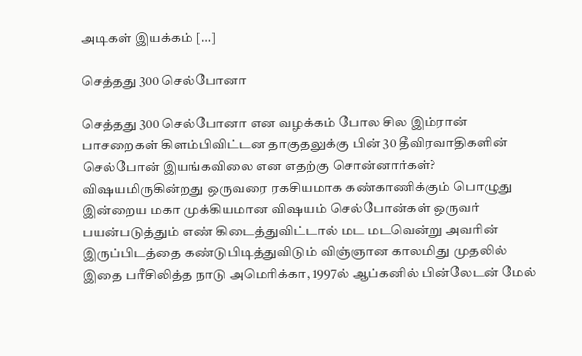அடிகள் இயக்கம் […]

செத்தது 300 செல்போனா

செத்தது 300 செல்போனா என வழக்கம் போல சில இம்ரான் பாசறைகள் கிளம்பிவிட்டன‌ தாகுதலுக்கு பின் 30 தீவிரவாதிகளின் செல்போன் இயங்கவிலை என எதற்கு சொன்னார்கள்? விஷயமிருகின்றது ஒருவரை ரகசியமாக கண்காணிக்கும் பொழுது இன்றைய மகா முக்கியமான விஷயம் செல்போன்கள் ஒருவர் பயன்படுத்தும் எண் கிடைத்துவிட்டால் மட மடவென்று அவரின் இருப்பிடத்தை கண்டுபிடித்துவிடும் விஞ்ஞான காலமிது முதலில் இதை பரீசிலித்த நாடு அமெரிக்கா, 1997ல் ஆப்கனில் பின்லேடன் மேல்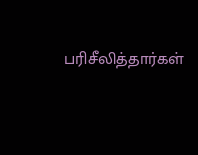பரிசீலித்தார்கள்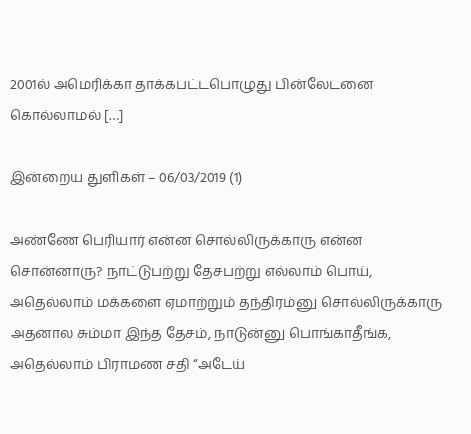2001ல் அமெரிக்கா தாக்கபட்டபொழுது பின்லேடனை கொல்லாமல் […]

இன்றைய துளிகள் – 06/03/2019 (1)

அண்ணே பெரியார் என்ன சொல்லிருக்காரு என்ன சொன்னாரு? நாட்டுபற்று தேசபற்று எல்லாம் பொய், அதெல்லாம் மக்களை ஏமாற்றும் தந்திரம்னு சொல்லிருக்காரு அதனால‌ சும்மா இந்த தேசம், நாடுன்னு பொங்காதீங்க, அதெல்லாம் பிராமண சதி “அடேய்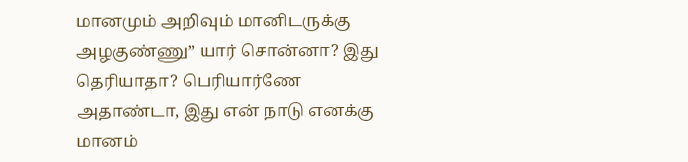மானமும் அறிவும் மானிடருக்கு அழகுண்ணு” யார் சொன்னா? இது தெரியாதா? பெரியார்ணே அதாண்டா, இது என் நாடு எனக்கு மானம்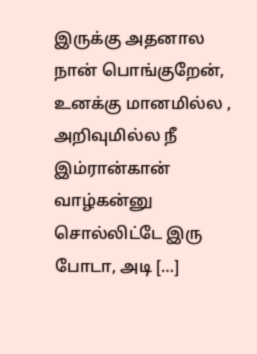இருக்கு அதனால‌ நான் பொங்குறேன், உனக்கு மானமில்ல , அறிவுமில்ல‌ நீ இம்ரான்கான் வாழ்கன்னு சொல்லிட்டே இரு போடா, அடி […]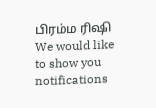பிரம்ம ரிஷி We would like to show you notifications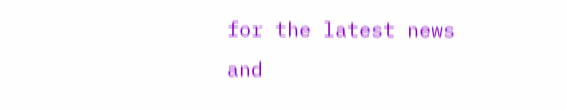for the latest news and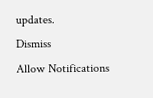updates.
Dismiss
Allow Notifications